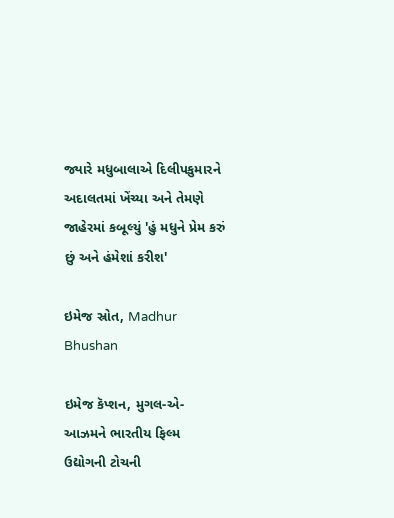જ્યારે મધુબાલાએ દિલીપકુમારને અદાલતમાં ખેંચ્યા અને તેમણે જાહેરમાં કબૂલ્યું 'હું મધુને પ્રેમ કરું છું અને હંમેશાં કરીશ'

ઇમેજ સ્રોત, Madhur Bhushan

ઇમેજ કૅપ્શન, મુગલ-એ-આઝમને ભારતીય ફિલ્મ ઉદ્યોગની ટોચની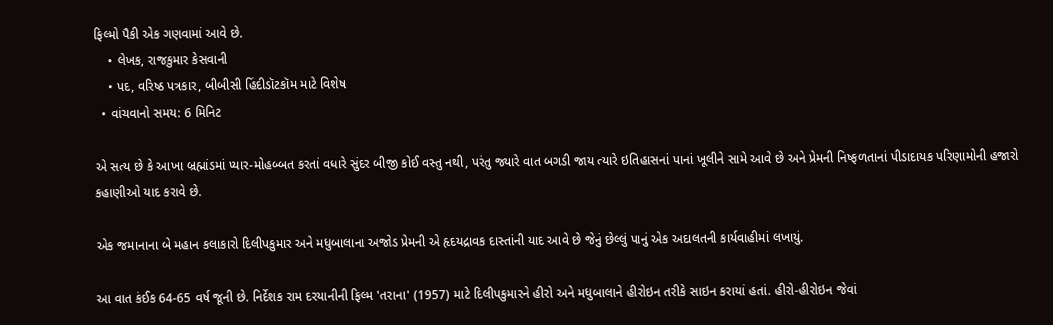ફિલ્મો પૈકી એક ગણવામાં આવે છે.
    • લેખક, રાજકુમાર કેસવાની
    • પદ, વરિષ્ઠ પત્રકાર, બીબીસી હિંદીડૉટકૉમ માટે વિશેષ
  • વાંચવાનો સમય: 6 મિનિટ

એ સત્ય છે કે આખા બ્રહ્માંડમાં પ્યાર-મોહબ્બત કરતાં વધારે સુંદર બીજી કોઈ વસ્તુ નથી, પરંતુ જ્યારે વાત બગડી જાય ત્યારે ઇતિહાસનાં પાનાં ખૂલીને સામે આવે છે અને પ્રેમની નિષ્ફળતાનાં પીડાદાયક પરિણામોની હજારો કહાણીઓ યાદ કરાવે છે.

એક જમાનાના બે મહાન કલાકારો દિલીપકુમાર અને મધુબાલાના અજોડ પ્રેમની એ હૃદયદ્રાવક દાસ્તાંની યાદ આવે છે જેનું છેલ્લું પાનું એક અદાલતની કાર્યવાહીમાં લખાયું.

આ વાત કંઈક 64-65 વર્ષ જૂની છે. નિર્દેશક રામ દરયાનીની ફિલ્મ 'તરાના' (1957) માટે દિલીપકુમારને હીરો અને મધુબાલાને હીરોઇન તરીકે સાઇન કરાયાં હતાં. હીરો-હીરોઇન જેવાં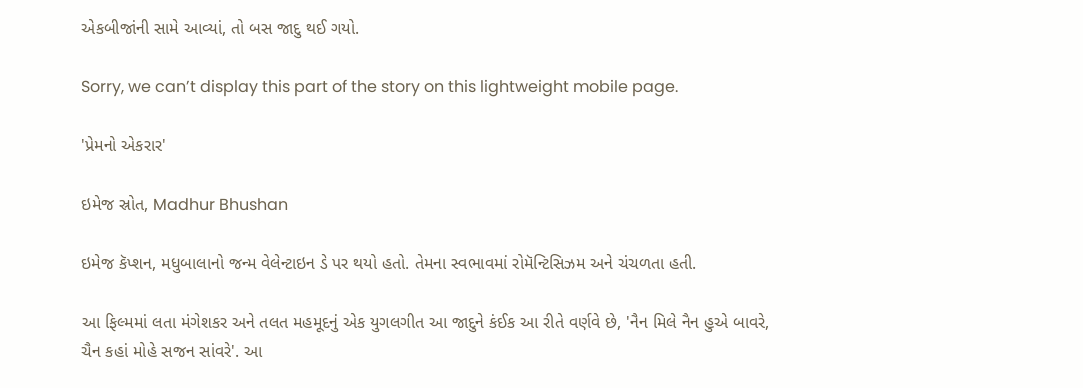એકબીજાંની સામે આવ્યાં, તો બસ જાદુ થઈ ગયો.

Sorry, we can’t display this part of the story on this lightweight mobile page.

'પ્રેમનો એકરાર'

ઇમેજ સ્રોત, Madhur Bhushan

ઇમેજ કૅપ્શન, મધુબાલાનો જન્મ વેલેન્ટાઇન ડે પર થયો હતો. તેમના સ્વભાવમાં રોમૅન્ટિસિઝમ અને ચંચળતા હતી.

આ ફિલ્મમાં લતા મંગેશકર અને તલત મહમૂદનું એક યુગલગીત આ જાદુને કંઈક આ રીતે વર્ણવે છે, 'નૈન મિલે નૈન હુએ બાવરે, ચૈન કહાં મોહે સજન સાંવરે'. આ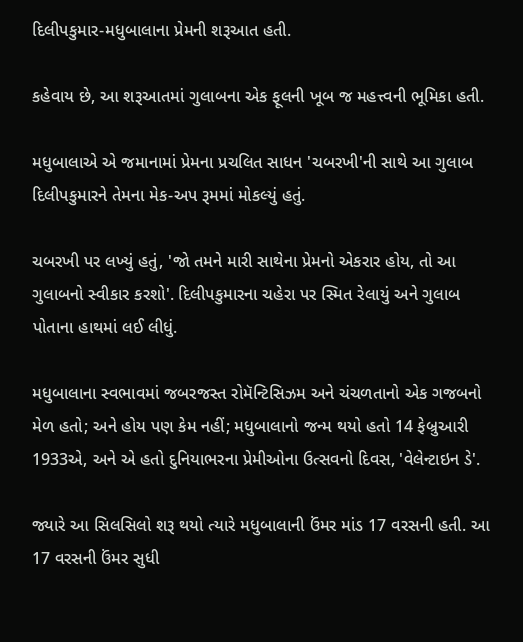દિલીપકુમાર-મધુબાલાના પ્રેમની શરૂઆત હતી.

કહેવાય છે, આ શરૂઆતમાં ગુલાબના એક ફૂલની ખૂબ જ મહત્ત્વની ભૂમિકા હતી.

મધુબાલાએ એ જમાનામાં પ્રેમના પ્રચલિત સાધન 'ચબરખી'ની સાથે આ ગુલાબ દિલીપકુમારને તેમના મેક-અપ રૂમમાં મોકલ્યું હતું.

ચબરખી પર લખ્યું હતું, 'જો તમને મારી સાથેના પ્રેમનો એકરાર હોય, તો આ ગુલાબનો સ્વીકાર કરશો'. દિલીપકુમારના ચહેરા પર સ્મિત રેલાયું અને ગુલાબ પોતાના હાથમાં લઈ લીધું.

મધુબાલાના સ્વભાવમાં જબરજસ્ત રોમૅન્ટિસિઝમ અને ચંચળતાનો એક ગજબનો મેળ હતો; અને હોય પણ કેમ નહીં; મધુબાલાનો જન્મ થયો હતો 14 ફેબ્રુઆરી 1933એ, અને એ હતો દુનિયાભરના પ્રેમીઓના ઉત્સવનો દિવસ, 'વેલેન્ટાઇન ડે'.

જ્યારે આ સિલસિલો શરૂ થયો ત્યારે મધુબાલાની ઉંમર માંડ 17 વરસની હતી. આ 17 વરસની ઉંમર સુધી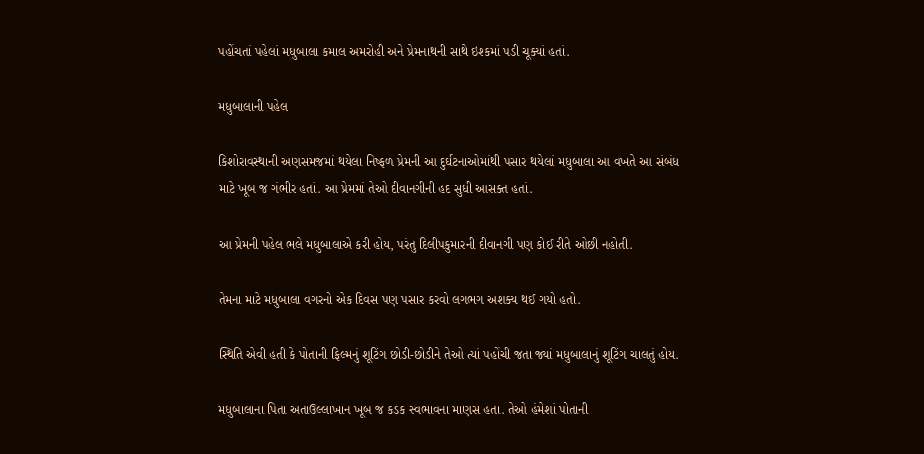પહોંચતાં પહેલાં મધુબાલા કમાલ અમરોહી અને પ્રેમનાથની સાથે ઇશ્કમાં પડી ચૂક્યાં હતાં.

મધુબાલાની પહેલ

કિશોરાવસ્થાની અણસમજમાં થયેલા નિષ્ફળ પ્રેમની આ દુર્ઘટનાઓમાંથી પસાર થયેલાં મધુબાલા આ વખતે આ સંબંધ માટે ખૂબ જ ગંભીર હતાં. આ પ્રેમમાં તેઓ દીવાનગીની હદ સુધી આસક્ત હતાં.

આ પ્રેમની પહેલ ભલે મધુબાલાએ કરી હોય, પરંતુ દિલીપકુમારની દીવાનગી પણ કોઈ રીતે ઓછી નહોતી.

તેમના માટે મધુબાલા વગરનો એક દિવસ પણ પસાર કરવો લગભગ અશક્ય થઈ ગયો હતો.

સ્થિતિ એવી હતી કે પોતાની ફિલ્મનું શૂટિંગ છોડી-છોડીને તેઓ ત્યાં પહોંચી જતા જ્યાં મધુબાલાનું શૂટિંગ ચાલતું હોય.

મધુબાલાના પિતા અતાઉલ્લાખાન ખૂબ જ કડક સ્વભાવના માણસ હતા. તેઓ હંમેશાં પોતાની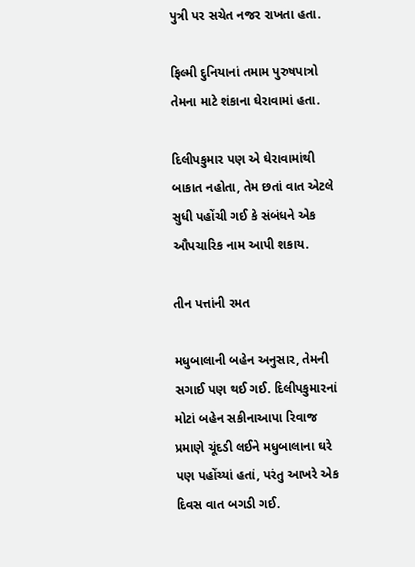પુત્રી પર સચેત નજર રાખતા હતા.

ફિલ્મી દુનિયાનાં તમામ પુરુષપાત્રો તેમના માટે શંકાના ઘેરાવામાં હતા.

દિલીપકુમાર પણ એ ઘેરાવામાંથી બાકાત નહોતા, તેમ છતાં વાત એટલે સુધી પહોંચી ગઈ કે સંબંધને એક ઔપચારિક નામ આપી શકાય.

તીન પત્તાંની રમત

મધુબાલાની બહેન અનુસાર, તેમની સગાઈ પણ થઈ ગઈ. દિલીપકુમારનાં મોટાં બહેન સકીનાઆપા રિવાજ પ્રમાણે ચૂંદડી લઈને મધુબાલાના ઘરે પણ પહોંચ્યાં હતાં, પરંતુ આખરે એક દિવસ વાત બગડી ગઈ.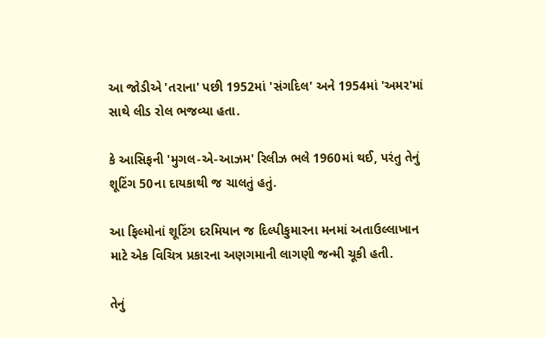આ જોડીએ 'તરાના' પછી 1952માં 'સંગદિલ' અને 1954માં 'અમર'માં સાથે લીડ રોલ ભજવ્યા હતા.

કે આસિફની 'મુગલ-એ-આઝમ' રિલીઝ ભલે 1960માં થઈ, પરંતુ તેનું શૂટિંગ 50ના દાયકાથી જ ચાલતું હતું.

આ ફિલ્મોનાં શૂટિંગ દરમિયાન જ દિલ્પીકુમારના મનમાં અતાઉલ્લાખાન માટે એક વિચિત્ર પ્રકારના અણગમાની લાગણી જન્મી ચૂકી હતી.

તેનું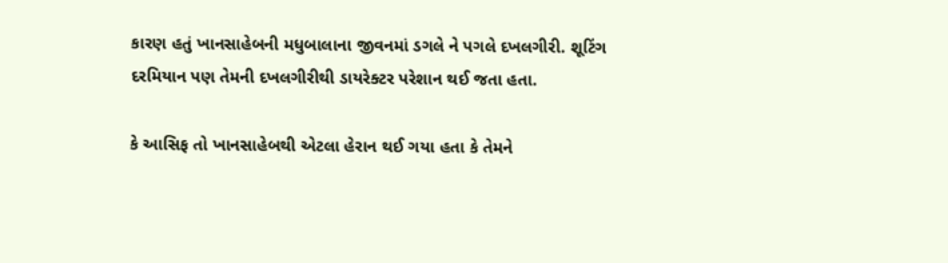કારણ હતું ખાનસાહેબની મધુબાલાના જીવનમાં ડગલે ને પગલે દખલગીરી. શૂટિંગ દરમિયાન પણ તેમની દખલગીરીથી ડાયરેક્ટર પરેશાન થઈ જતા હતા.

કે આસિફ તો ખાનસાહેબથી એટલા હેરાન થઈ ગયા હતા કે તેમને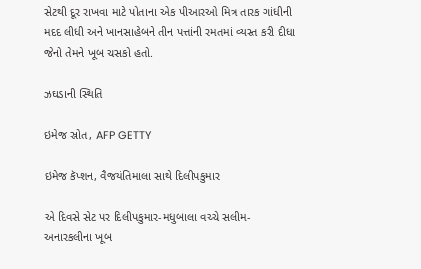સેટથી દૂર રાખવા માટે પોતાના એક પીઆરઓ મિત્ર તારક ગાંધીની મદદ લીધી અને ખાનસાહેબને તીન પત્તાંની રમતમાં વ્યસ્ત કરી દીધા જેનો તેમને ખૂબ ચસકો હતો.

ઝઘડાની સ્થિતિ

ઇમેજ સ્રોત, AFP GETTY

ઇમેજ કૅપ્શન, વૈજયંતિમાલા સાથે દિલીપકુમાર

એ દિવસે સેટ પર દિલીપકુમાર-મધુબાલા વચ્ચે સલીમ-અનારકલીના ખૂબ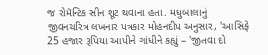જ રોમૅન્ટિક સીન શૂટ થવાના હતા. મધુબાલાનું જીવનચરિત્ર લખનાર પત્રકાર મોહનદીપ અનુસાર, 'આસિફે 25 હજાર રૂપિયા આપીને ગાંધીને કહ્યું – 'જીતવા દો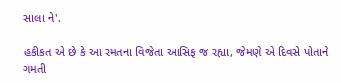સાલા ને'.

હકીકત એ છે કે આ રમતના વિજેતા આસિફ જ રહ્યા, જેમણે એ દિવસે પોતાને ગમતી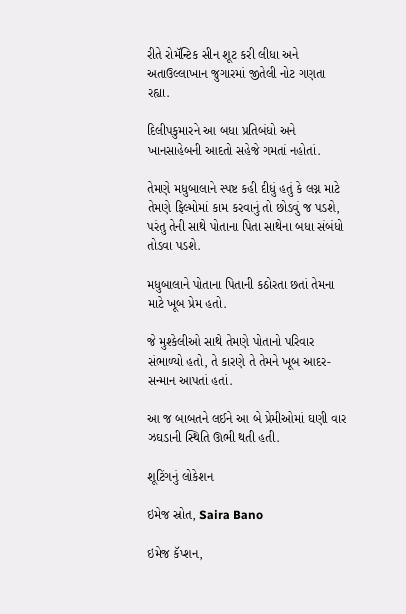રીતે રોમૅન્ટિક સીન શૂટ કરી લીધા અને અતાઉલ્લાખાન જુગારમાં જીતેલી નોટ ગણતા રહ્યા.

દિલીપકુમારને આ બધા પ્રતિબંધો અને ખાનસાહેબની આદતો સહેજે ગમતાં નહોતાં.

તેમણે મધુબાલાને સ્પષ્ટ કહી દીધું હતું કે લગ્ન માટે તેમણે ફિલ્મોમાં કામ કરવાનું તો છોડવું જ પડશે, પરંતુ તેની સાથે પોતાના પિતા સાથેના બધા સંબંધો તોડવા પડશે.

મધુબાલાને પોતાના પિતાની કઠોરતા છતાં તેમના માટે ખૂબ પ્રેમ હતો.

જે મુશ્કેલીઓ સાથે તેમણે પોતાનો પરિવાર સંભાળ્યો હતો, તે કારણે તે તેમને ખૂબ આદર-સન્માન આપતાં હતાં.

આ જ બાબતને લઈને આ બે પ્રેમીઓમાં ઘણી વાર ઝઘડાની સ્થિતિ ઊભી થતી હતી.

શૂટિંગનું લોકેશન

ઇમેજ સ્રોત, Saira Bano

ઇમેજ કૅપ્શન,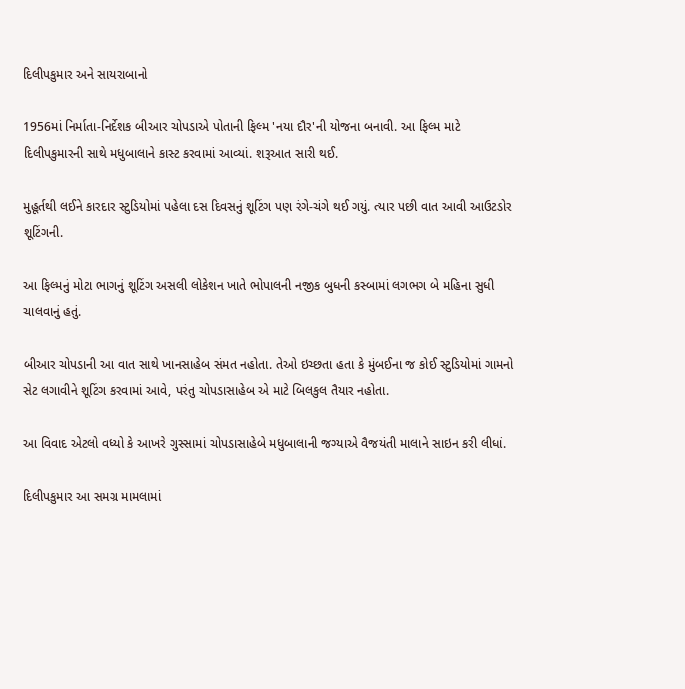દિલીપકુમાર અને સાયરાબાનો

1956માં નિર્માતા-નિર્દેશક બીઆર ચોપડાએ પોતાની ફિલ્મ 'નયા દૌર'ની યોજના બનાવી. આ ફિલ્મ માટે દિલીપકુમારની સાથે મધુબાલાને કાસ્ટ કરવામાં આવ્યાં. શરૂઆત સારી થઈ.

મુહૂર્તથી લઈને કારદાર સ્ટુડિયોમાં પહેલા દસ દિવસનું શૂટિંગ પણ રંગે-ચંગે થઈ ગયું. ત્યાર પછી વાત આવી આઉટડોર શૂટિંગની.

આ ફિલ્મનું મોટા ભાગનું શૂટિંગ અસલી લોકેશન ખાતે ભોપાલની નજીક બુધની કસ્બામાં લગભગ બે મહિના સુધી ચાલવાનું હતું.

બીઆર ચોપડાની આ વાત સાથે ખાનસાહેબ સંમત નહોતા. તેઓ ઇચ્છતા હતા કે મુંબઈના જ કોઈ સ્ટુડિયોમાં ગામનો સેટ લગાવીને શૂટિંગ કરવામાં આવે, પરંતુ ચોપડાસાહેબ એ માટે બિલકુલ તૈયાર નહોતા.

આ વિવાદ એટલો વધ્યો કે આખરે ગુસ્સામાં ચોપડાસાહેબે મધુબાલાની જગ્યાએ વૈજયંતી માલાને સાઇન કરી લીધાં.

દિલીપકુમાર આ સમગ્ર મામલામાં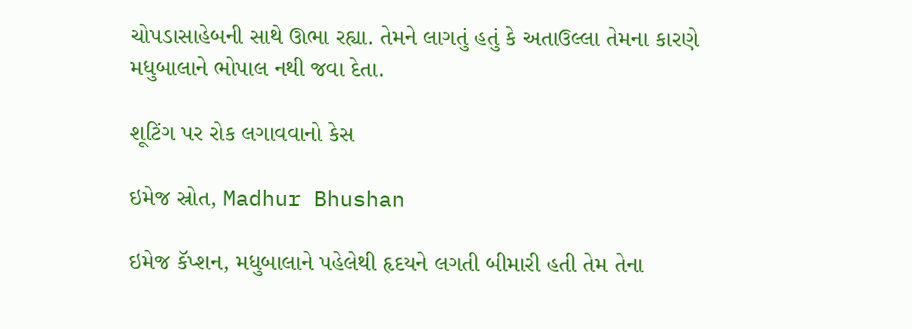ચોપડાસાહેબની સાથે ઊભા રહ્યા. તેમને લાગતું હતું કે અતાઉલ્લા તેમના કારણે મધુબાલાને ભોપાલ નથી જવા દેતા.

શૂટિંગ પર રોક લગાવવાનો કેસ

ઇમેજ સ્રોત, Madhur Bhushan

ઇમેજ કૅપ્શન, મધુબાલાને પહેલેથી હૃદયને લગતી બીમારી હતી તેમ તેના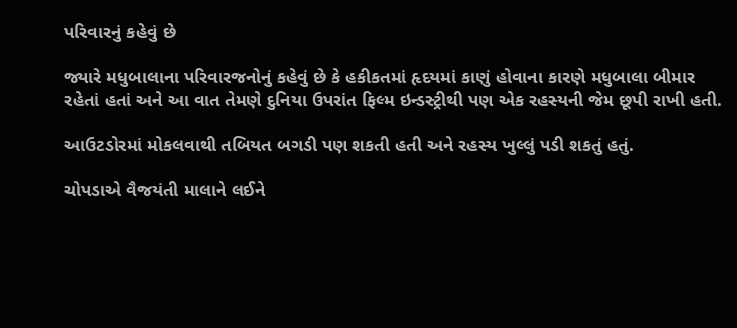પરિવારનું કહેવું છે

જ્યારે મધુબાલાના પરિવારજનોનું કહેવું છે કે હકીકતમાં હૃદયમાં કાણું હોવાના કારણે મધુબાલા બીમાર રહેતાં હતાં અને આ વાત તેમણે દુનિયા ઉપરાંત ફિલ્મ ઇન્ડસ્ટ્રીથી પણ એક રહસ્યની જેમ છૂપી રાખી હતી.

આઉટડોરમાં મોકલવાથી તબિયત બગડી પણ શકતી હતી અને રહસ્ય ખુલ્લું પડી શકતું હતું.

ચોપડાએ વૈજયંતી માલાને લઈને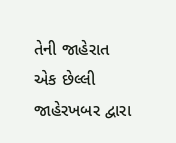તેની જાહેરાત એક છેલ્લી જાહેરખબર દ્વારા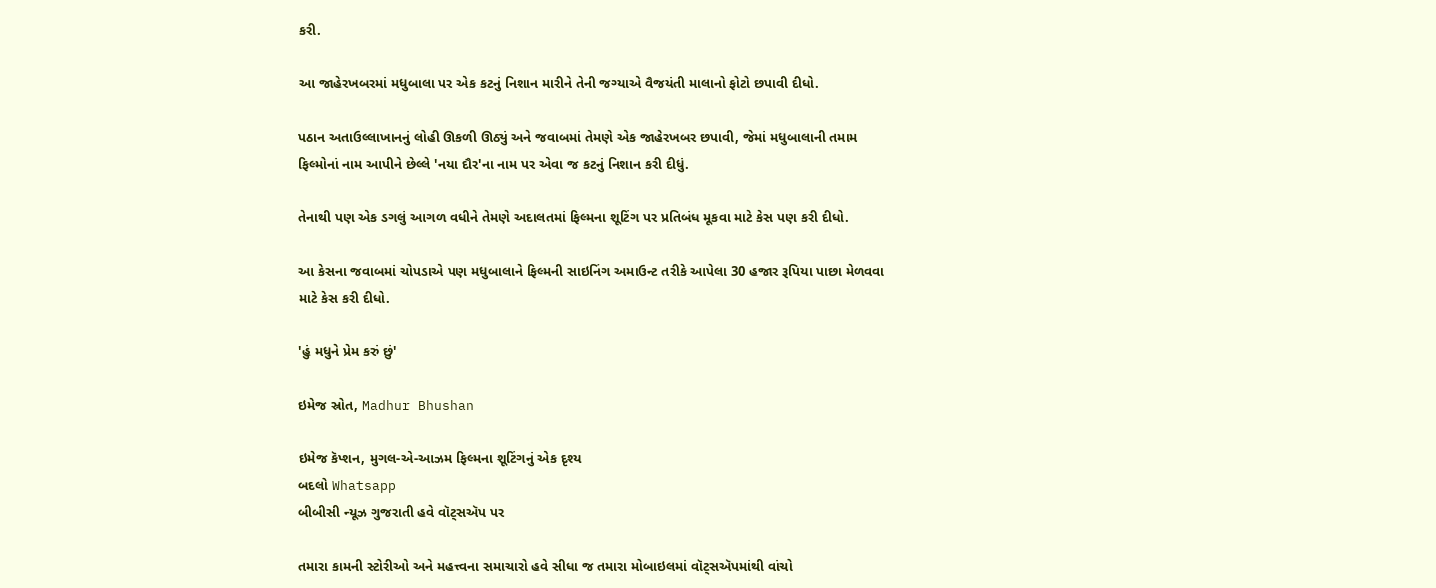કરી.

આ જાહેરખબરમાં મધુબાલા પર એક કટનું નિશાન મારીને તેની જગ્યાએ વૈજયંતી માલાનો ફોટો છપાવી દીધો.

પઠાન અતાઉલ્લાખાનનું લોહી ઊકળી ઊઠ્યું અને જવાબમાં તેમણે એક જાહેરખબર છપાવી, જેમાં મધુબાલાની તમામ ફિલ્મોનાં નામ આપીને છેલ્લે 'નયા દૌર'ના નામ પર એવા જ કટનું નિશાન કરી દીધું.

તેનાથી પણ એક ડગલું આગળ વધીને તેમણે અદાલતમાં ફિલ્મના શૂટિંગ પર પ્રતિબંધ મૂકવા માટે કેસ પણ કરી દીધો.

આ કેસના જવાબમાં ચોપડાએ પણ મધુબાલાને ફિલ્મની સાઇનિંગ અમાઉન્ટ તરીકે આપેલા 30 હજાર રૂપિયા પાછા મેળવવા માટે કેસ કરી દીધો.

'હું મધુને પ્રેમ કરું છું'

ઇમેજ સ્રોત, Madhur Bhushan

ઇમેજ કૅપ્શન, મુગલ-એ-આઝમ ફિલ્મના શૂટિંગનું એક દૃશ્ય
બદલો Whatsapp
બીબીસી ન્યૂઝ ગુજરાતી હવે વૉટ્સઍપ પર

તમારા કામની સ્ટોરીઓ અને મહત્ત્વના સમાચારો હવે સીધા જ તમારા મોબાઇલમાં વૉટ્સઍપમાંથી વાંચો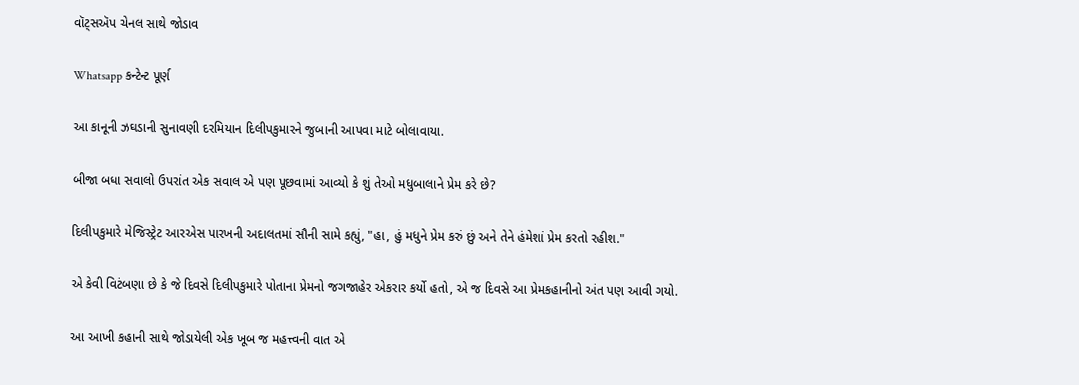વૉટ્સઍપ ચેનલ સાથે જોડાવ

Whatsapp કન્ટેન્ટ પૂર્ણ

આ કાનૂની ઝઘડાની સુનાવણી દરમિયાન દિલીપકુમારને જુબાની આપવા માટે બોલાવાયા.

બીજા બધા સવાલો ઉપરાંત એક સવાલ એ પણ પૂછવામાં આવ્યો કે શું તેઓ મધુબાલાને પ્રેમ કરે છે?

દિલીપકુમારે મેજિસ્ટ્રેટ આરએસ પારખની અદાલતમાં સૌની સામે કહ્યું, "હા, હું મધુને પ્રેમ કરું છું અને તેને હંમેશાં પ્રેમ કરતો રહીશ."

એ કેવી વિટંબણા છે કે જે દિવસે દિલીપકુમારે પોતાના પ્રેમનો જગજાહેર એકરાર કર્યો હતો, એ જ દિવસે આ પ્રેમકહાનીનો અંત પણ આવી ગયો.

આ આખી કહાની સાથે જોડાયેલી એક ખૂબ જ મહત્ત્વની વાત એ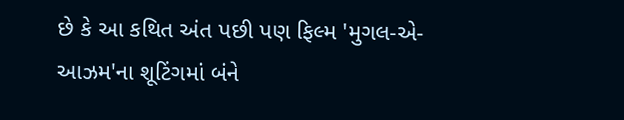છે કે આ કથિત અંત પછી પણ ફિલ્મ 'મુગલ-એ-આઝમ'ના શૂટિંગમાં બંને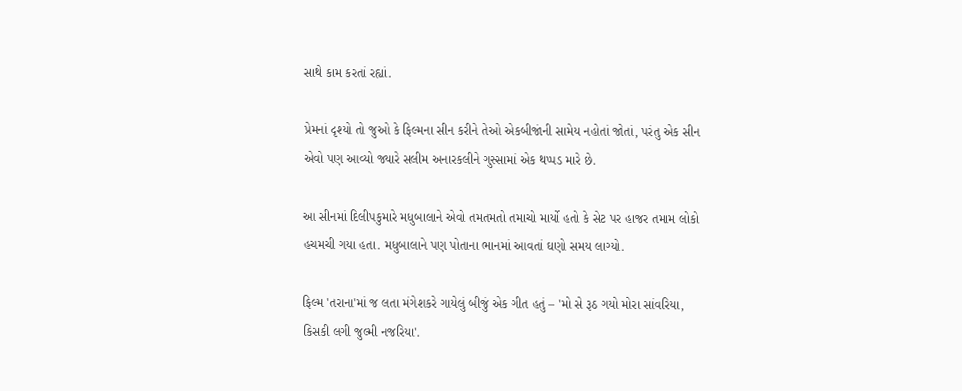સાથે કામ કરતાં રહ્યાં.

પ્રેમનાં દૃશ્યો તો જુઓ કે ફિલ્મના સીન કરીને તેઓ એકબીજાંની સામેય નહોતાં જોતાં, પરંતુ એક સીન એવો પણ આવ્યો જ્યારે સલીમ અનારકલીને ગુસ્સામાં એક થપ્પડ મારે છે.

આ સીનમાં દિલીપકુમારે મધુબાલાને એવો તમતમતો તમાચો માર્યો હતો કે સેટ પર હાજર તમામ લોકો હચમચી ગયા હતા. મધુબાલાને પણ પોતાના ભાનમાં આવતાં ઘણો સમય લાગ્યો.

ફિલ્મ 'તરાના'માં જ લતા મંગેશકરે ગાયેલું બીજું એક ગીત હતું – 'મો સે રૂઠ ગયો મોરા સાંવરિયા, કિસકી લગી જુલ્મી નજરિયા'.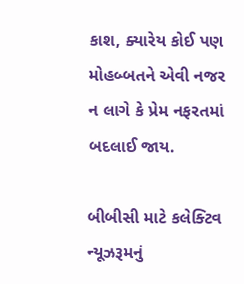કાશ, ક્યારેય કોઈ પણ મોહબ્બતને એવી નજર ન લાગે કે પ્રેમ નફરતમાં બદલાઈ જાય.

બીબીસી માટે કલેક્ટિવ ન્યૂઝરૂમનું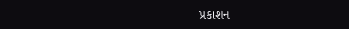પ્રકાશન